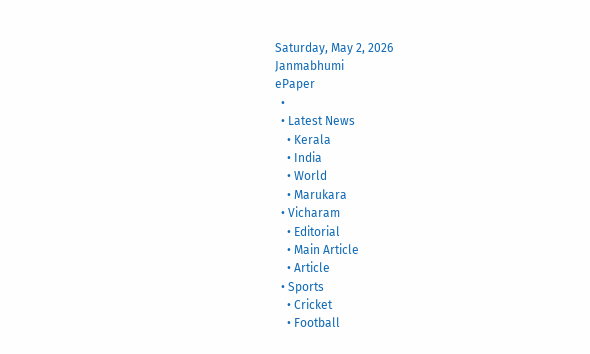Saturday, May 2, 2026
Janmabhumi
ePaper
  •
  • Latest News
    • Kerala
    • India
    • World
    • Marukara
  • Vicharam
    • Editorial
    • Main Article
    • Article
  • Sports
    • Cricket
    • Football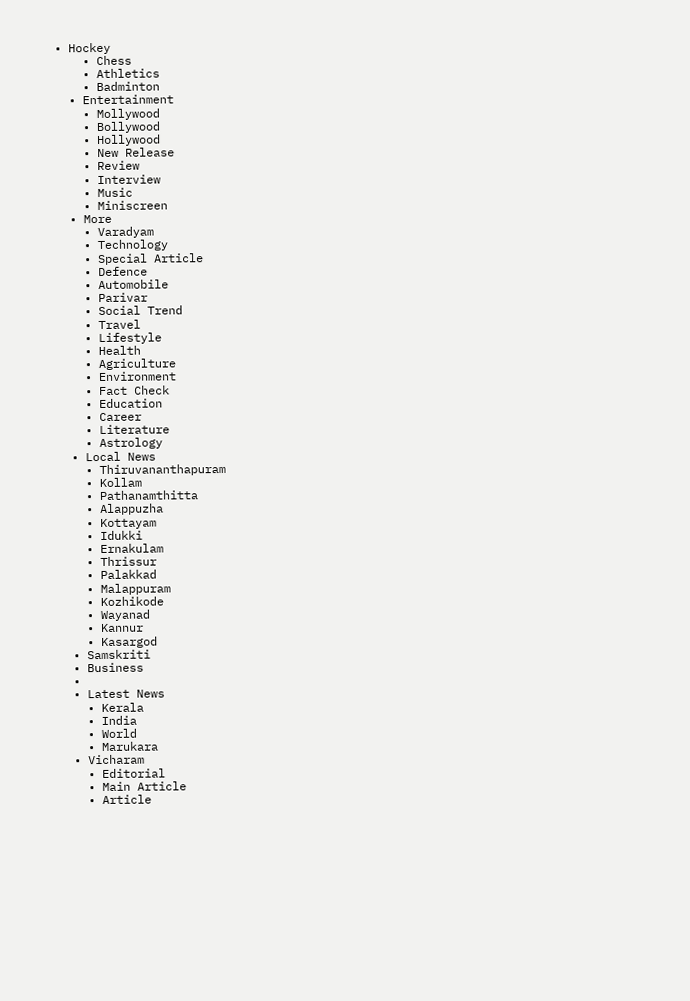• Hockey
    • Chess
    • Athletics
    • Badminton
  • Entertainment
    • Mollywood
    • Bollywood
    • Hollywood
    • New Release
    • Review
    • Interview
    • Music
    • Miniscreen
  • More
    • Varadyam
    • Technology
    • Special Article
    • Defence
    • Automobile
    • Parivar
    • Social Trend
    • Travel
    • Lifestyle
    • Health
    • Agriculture
    • Environment
    • Fact Check
    • Education
    • Career
    • Literature
    • Astrology
  • Local News
    • Thiruvananthapuram
    • Kollam
    • Pathanamthitta
    • Alappuzha
    • Kottayam
    • Idukki
    • Ernakulam
    • Thrissur
    • Palakkad
    • Malappuram
    • Kozhikode
    • Wayanad
    • Kannur
    • Kasargod
  • Samskriti
  • Business
  •
  • Latest News
    • Kerala
    • India
    • World
    • Marukara
  • Vicharam
    • Editorial
    • Main Article
    • Article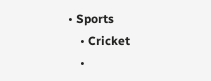• Sports
    • Cricket
    •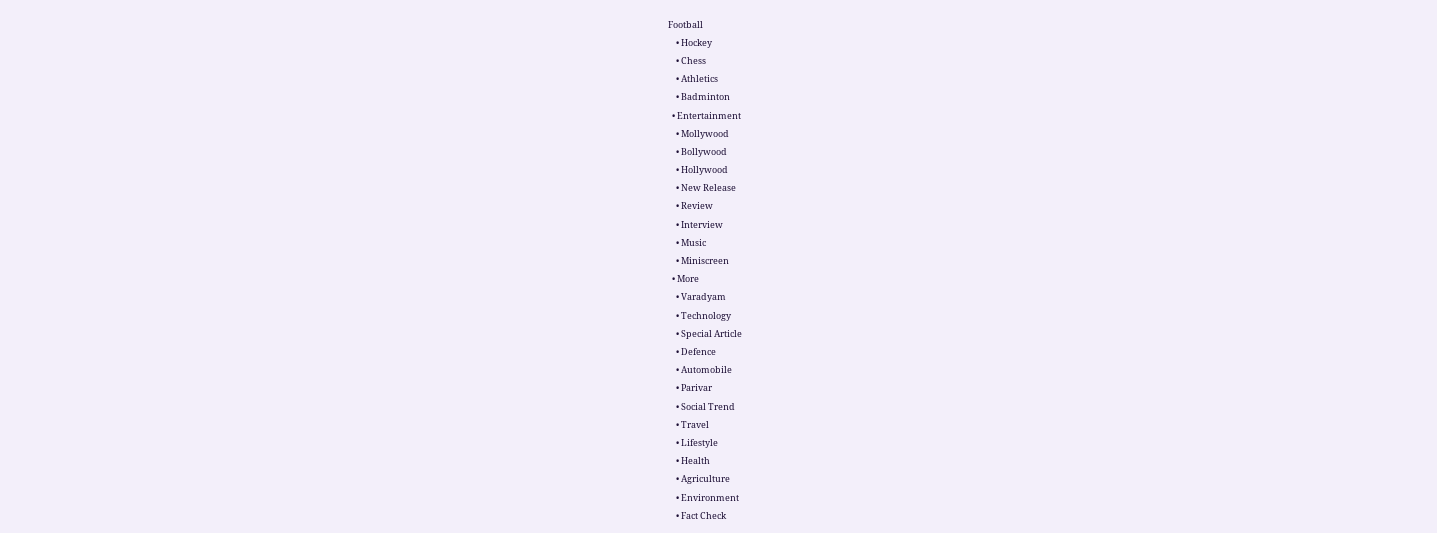Football
    • Hockey
    • Chess
    • Athletics
    • Badminton
  • Entertainment
    • Mollywood
    • Bollywood
    • Hollywood
    • New Release
    • Review
    • Interview
    • Music
    • Miniscreen
  • More
    • Varadyam
    • Technology
    • Special Article
    • Defence
    • Automobile
    • Parivar
    • Social Trend
    • Travel
    • Lifestyle
    • Health
    • Agriculture
    • Environment
    • Fact Check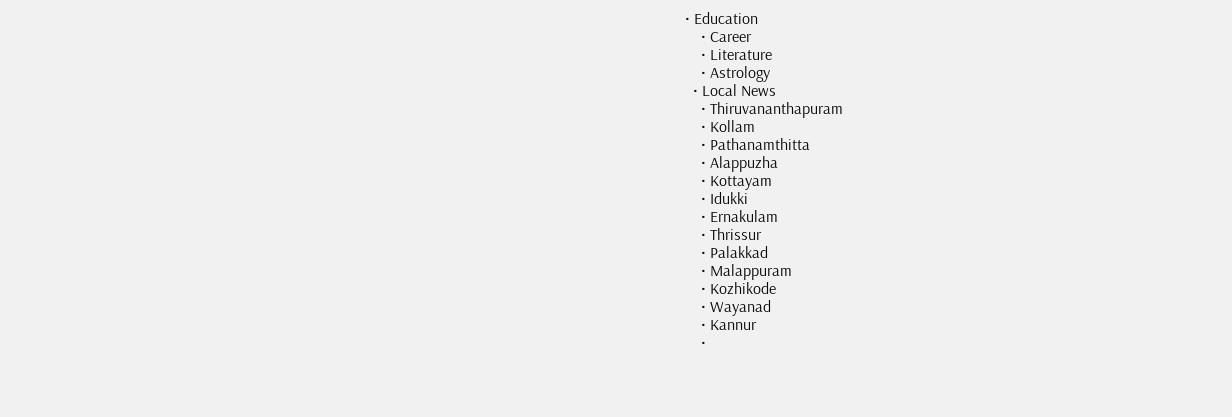• Education
    • Career
    • Literature
    • Astrology
  • Local News
    • Thiruvananthapuram
    • Kollam
    • Pathanamthitta
    • Alappuzha
    • Kottayam
    • Idukki
    • Ernakulam
    • Thrissur
    • Palakkad
    • Malappuram
    • Kozhikode
    • Wayanad
    • Kannur
    •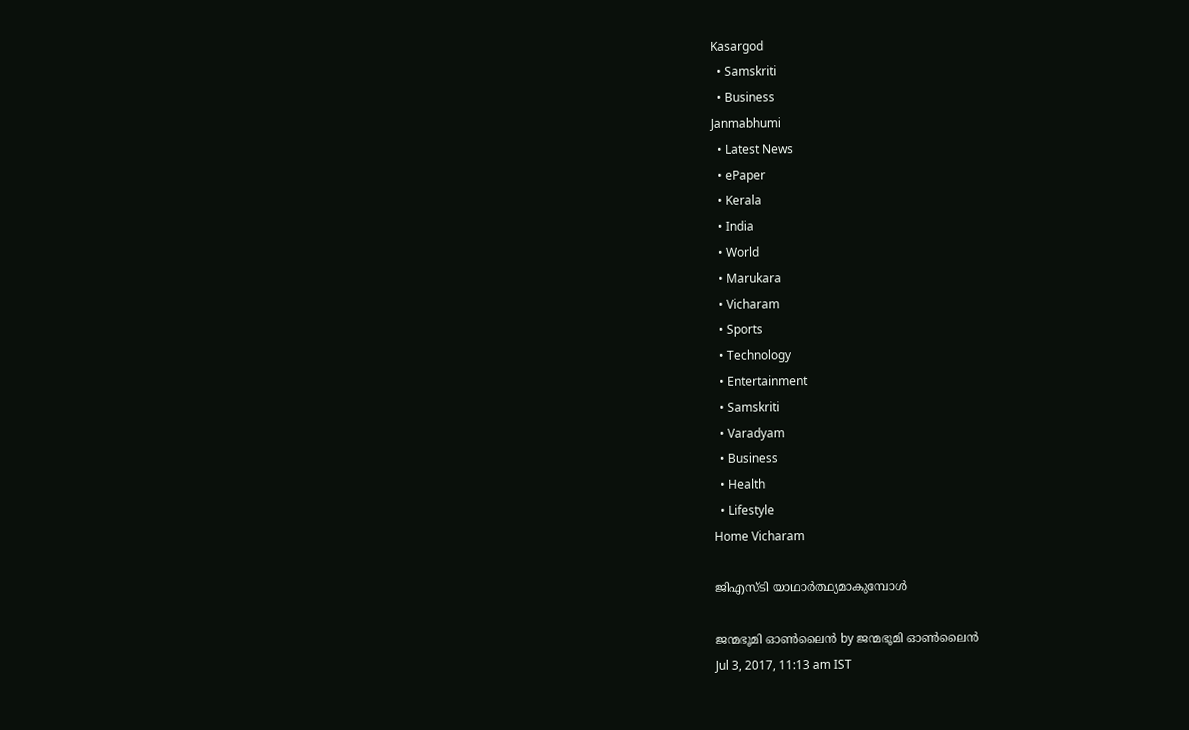Kasargod
  • Samskriti
  • Business
Janmabhumi
  • Latest News
  • ePaper
  • Kerala
  • India
  • World
  • Marukara
  • Vicharam
  • Sports
  • Technology
  • Entertainment
  • Samskriti
  • Varadyam
  • Business
  • Health
  • Lifestyle
Home Vicharam

ജിഎസ്ടി യാഥാര്‍ത്ഥ്യമാകുമ്പോള്‍

ജന്മഭൂമി ഓണ്‍ലൈന്‍ by ജന്മഭൂമി ഓണ്‍ലൈന്‍
Jul 3, 2017, 11:13 am IST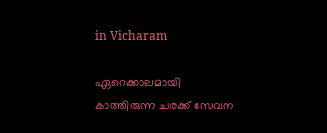in Vicharam

ഏറെക്കാലമായി കാത്തിരുന്ന ചരക്ക് സേവന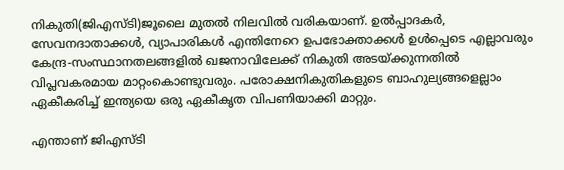നികുതി(ജിഎസ്ടി)ജൂലൈ മുതല്‍ നിലവില്‍ വരികയാണ്. ഉല്‍പ്പാദകര്‍, സേവനദാതാക്കള്‍, വ്യാപാരികള്‍ എന്തിനേറെ ഉപഭോക്താക്കള്‍ ഉള്‍പ്പെടെ എല്ലാവരും കേന്ദ്ര-സംസ്ഥാനതലങ്ങളില്‍ ഖജനാവിലേക്ക് നികുതി അടയ്‌ക്കുന്നതില്‍ വിപ്ലവകരമായ മാറ്റംകൊണ്ടുവരും. പരോക്ഷനികുതികളുടെ ബാഹുല്യങ്ങളെല്ലാം ഏകീകരിച്ച് ഇന്ത്യയെ ഒരു ഏകീകൃത വിപണിയാക്കി മാറ്റും.

എന്താണ് ജിഎസ്ടി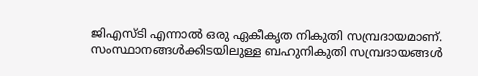ജിഎസ്ടി എന്നാല്‍ ഒരു ഏകീകൃത നികുതി സമ്പ്രദായമാണ്. സംസ്ഥാനങ്ങള്‍ക്കിടയിലുള്ള ബഹുനികുതി സമ്പ്രദായങ്ങള്‍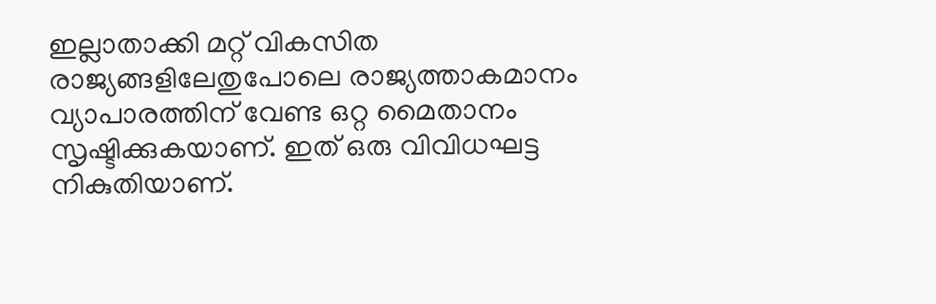ഇല്ലാതാക്കി മറ്റ് വികസിത രാജ്യങ്ങളിലേതുപോലെ രാജ്യത്താകമാനം വ്യാപാരത്തിന് വേണ്ട ഒറ്റ മൈതാനം സൃഷ്ടിക്കുകയാണ്. ഇത് ഒരു വിവിധഘട്ട നികുതിയാണ്.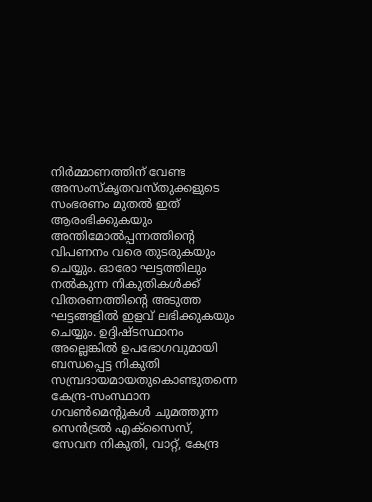നിര്‍മ്മാണത്തിന് വേണ്ട അസംസ്‌കൃതവസ്തുക്കളുടെ സംഭരണം മുതല്‍ ഇത് ആരംഭിക്കുകയും അന്തിമോല്‍പ്പന്നത്തിന്റെ വിപണനം വരെ തുടരുകയും ചെയ്യും. ഓരോ ഘട്ടത്തിലും നല്‍കുന്ന നികുതികള്‍ക്ക് വിതരണത്തിന്റെ അടുത്ത ഘട്ടങ്ങളില്‍ ഇളവ് ലഭിക്കുകയും ചെയ്യും. ഉദ്ദിഷ്ടസ്ഥാനം അല്ലെങ്കില്‍ ഉപഭോഗവുമായി ബന്ധപ്പെട്ട നികുതി സമ്പ്രദായമായതുകൊണ്ടുതന്നെ കേന്ദ്ര-സംസ്ഥാന ഗവണ്‍മെന്റുകള്‍ ചുമത്തുന്ന സെന്‍ട്രല്‍ എക്‌സൈസ്, സേവന നികുതി, വാറ്റ്, കേന്ദ്ര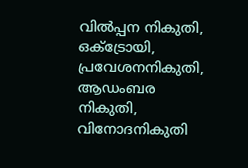വില്‍പ്പന നികുതി, ഒക്‌ട്രോയി, പ്രവേശനനികുതി, ആഡംബര നികുതി, വിനോദനികുതി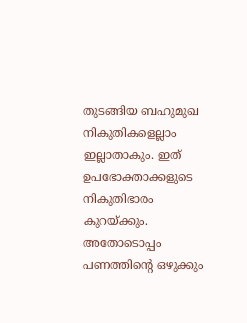തുടങ്ങിയ ബഹുമുഖ നികുതികളെല്ലാം ഇല്ലാതാകും. ഇത് ഉപഭോക്താക്കളുടെ നികുതിഭാരം കുറയ്‌ക്കും. അതോടൊപ്പം പണത്തിന്റെ ഒഴുക്കും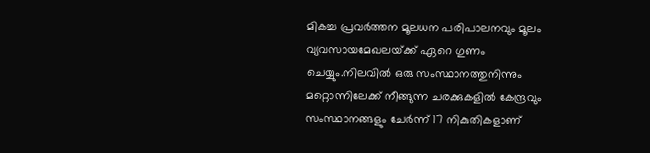മികച്ച പ്രവര്‍ത്തന മൂലധന പരിപാലനവും മൂലം വ്യവസായമേഖലയ്‌ക്ക് ഏറെ ഗുണം ചെയ്യും.നിലവില്‍ ഒരു സംസ്ഥാനത്തുനിന്നും മറ്റൊന്നിലേക്ക് നീങ്ങുന്ന ചരക്കുകളില്‍ കേന്ദ്രവും സംസ്ഥാനങ്ങളും ചേര്‍ന്ന് 17 നികുതികളാണ്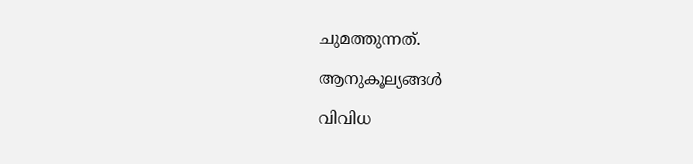ചുമത്തുന്നത്.

ആനുകൂല്യങ്ങള്‍

വിവിധ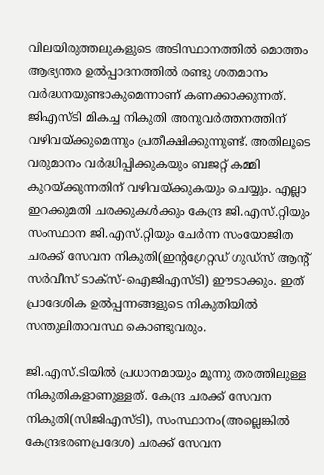വിലയിരുത്തലുകളുടെ അടിസ്ഥാനത്തില്‍ മൊത്തം ആഭ്യന്തര ഉല്‍പ്പാദനത്തില്‍ രണ്ടു ശതമാനം വര്‍ദ്ധനയുണ്ടാകുമെന്നാണ് കണക്കാക്കുന്നത്. ജിഎസ്ടി മികച്ച നികുതി അനുവര്‍ത്തനത്തിന് വഴിവയ്‌ക്കുമെന്നും പ്രതീക്ഷിക്കുന്നുണ്ട്. അതിലൂടെ വരുമാനം വര്‍ദ്ധിപ്പിക്കുകയും ബജറ്റ് കമ്മി കുറയ്‌ക്കുന്നതിന് വഴിവയ്‌ക്കുകയും ചെയ്യും. എല്ലാ ഇറക്കുമതി ചരക്കുകള്‍ക്കും കേന്ദ്ര ജി.എസ്.റ്റിയും സംസ്ഥാന ജി.എസ്.റ്റിയും ചേര്‍ന്ന സംയോജിത ചരക്ക് സേവന നികുതി(ഇന്റഗ്രേറ്റഡ് ഗുഡ്‌സ് ആന്റ് സര്‍വീസ് ടാക്‌സ്-ഐജിഎസ്ടി) ഈടാക്കും. ഇത് പ്രാദേശിക ഉല്‍പ്പന്നങ്ങളുടെ നികുതിയില്‍ സന്തുലിതാവസ്ഥ കൊണ്ടുവരും.

ജി.എസ്.ടിയില്‍ പ്രധാനമായും മൂന്നു തരത്തിലുള്ള നികുതികളാണുള്ളത്. കേന്ദ്ര ചരക്ക് സേവന നികുതി(സിജിഎസ്ടി), സംസ്ഥാനം(അല്ലെങ്കില്‍ കേന്ദ്രഭരണപ്രദേശ) ചരക്ക് സേവന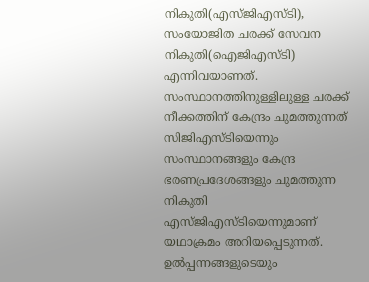നികുതി(എസ്ജിഎസ്ടി), സംയോജിത ചരക്ക് സേവന നികുതി(ഐജിഎസ്ടി) എന്നിവയാണത്. സംസ്ഥാനത്തിനുള്ളിലുള്ള ചരക്ക് നീക്കത്തിന് കേന്ദ്രം ചുമത്തുന്നത് സിജിഎസ്ടിയെന്നും സംസ്ഥാനങ്ങളും കേന്ദ്ര ഭരണപ്രദേശങ്ങളും ചുമത്തുന്ന നികുതി എസ്ജിഎസ്ടിയെന്നുമാണ് യഥാക്രമം അറിയപ്പെടുന്നത്. ഉല്‍പ്പന്നങ്ങളുടെയും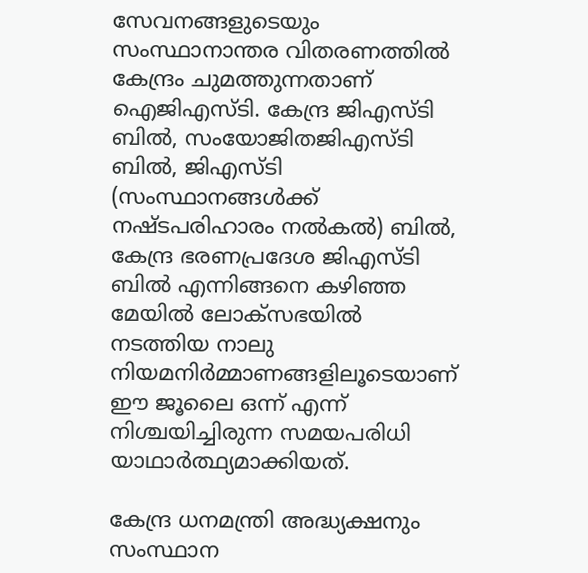സേവനങ്ങളുടെയും സംസ്ഥാനാന്തര വിതരണത്തില്‍ കേന്ദ്രം ചുമത്തുന്നതാണ് ഐജിഎസ്ടി. കേന്ദ്ര ജിഎസ്ടി ബില്‍, സംയോജിതജിഎസ്ടി ബില്‍, ജിഎസ്ടി (സംസ്ഥാനങ്ങള്‍ക്ക് നഷ്ടപരിഹാരം നല്‍കല്‍) ബില്‍, കേന്ദ്ര ഭരണപ്രദേശ ജിഎസ്ടി ബില്‍ എന്നിങ്ങനെ കഴിഞ്ഞ മേയില്‍ ലോക്‌സഭയില്‍ നടത്തിയ നാലു നിയമനിര്‍മ്മാണങ്ങളിലൂടെയാണ് ഈ ജൂലൈ ഒന്ന് എന്ന് നിശ്ചയിച്ചിരുന്ന സമയപരിധി യാഥാര്‍ത്ഥ്യമാക്കിയത്.

കേന്ദ്ര ധനമന്ത്രി അദ്ധ്യക്ഷനും സംസ്ഥാന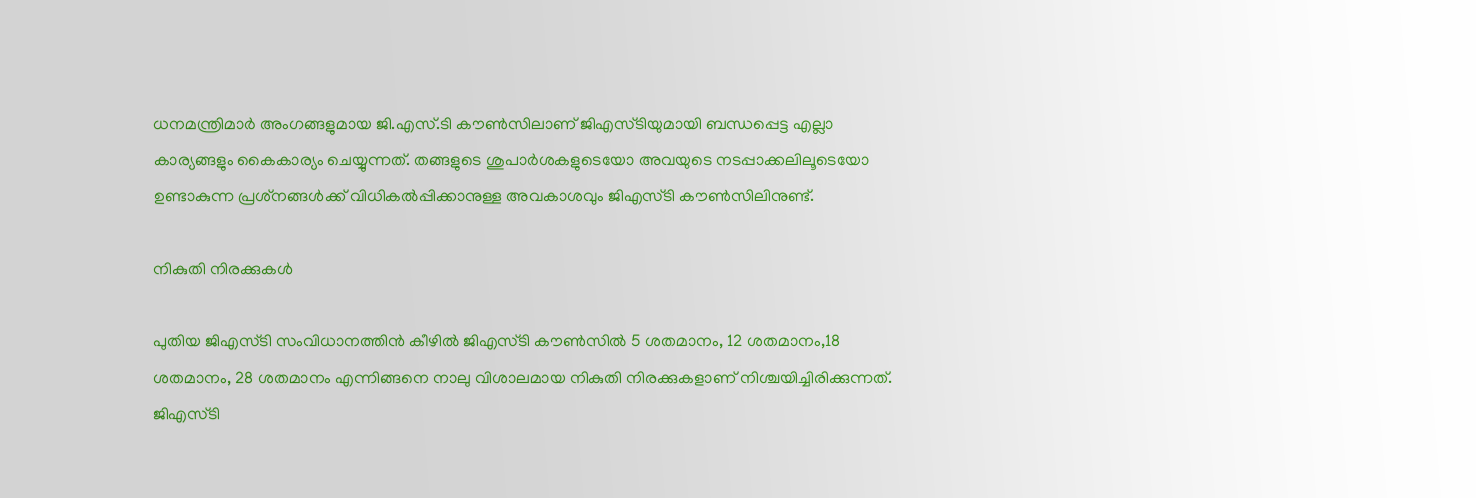ധനമന്ത്രിമാര്‍ അംഗങ്ങളുമായ ജി.എസ്.ടി കൗണ്‍സിലാണ് ജിഎസ്ടിയുമായി ബന്ധപ്പെട്ട എല്ലാ കാര്യങ്ങളും കൈകാര്യം ചെയ്യുന്നത്. തങ്ങളുടെ ശുപാര്‍ശകളുടെയോ അവയുടെ നടപ്പാക്കലിലൂടെയോ ഉണ്ടാകുന്ന പ്രശ്‌നങ്ങള്‍ക്ക് വിധികല്‍പ്പിക്കാനുള്ള അവകാശവും ജിഎസ്ടി കൗണ്‍സിലിനുണ്ട്.

നികുതി നിരക്കുകള്‍

പുതിയ ജിഎസ്ടി സംവിധാനത്തിന്‍ കീഴില്‍ ജിഎസ്ടി കൗണ്‍സില്‍ 5 ശതമാനം, 12 ശതമാനം,18 ശതമാനം, 28 ശതമാനം എന്നിങ്ങനെ നാലു വിശാലമായ നികുതി നിരക്കുകളാണ് നിശ്ചയിച്ചിരിക്കുന്നത്. ജിഎസ്ടി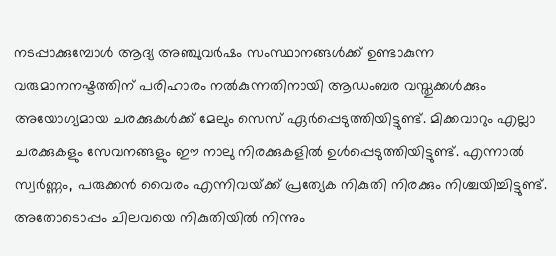നടപ്പാക്കുമ്പോള്‍ ആദ്യ അഞ്ചുവര്‍ഷം സംസ്ഥാനങ്ങള്‍ക്ക് ഉണ്ടാകുന്ന വരുമാനനഷ്ടത്തിന് പരിഹാരം നല്‍കുന്നതിനായി ആഡംബര വസ്തുക്കള്‍ക്കും അയോഗ്യമായ ചരക്കുകള്‍ക്ക് മേലും സെസ് ഏര്‍പ്പെടുത്തിയിട്ടുണ്ട്. മിക്കവാറും എല്ലാ ചരക്കുകളും സേവനങ്ങളും ഈ നാലു നിരക്കുകളില്‍ ഉള്‍പ്പെടുത്തിയിട്ടുണ്ട്. എന്നാല്‍ സ്വര്‍ണ്ണം, പരുക്കന്‍ വൈരം എന്നിവയ്‌ക്ക് പ്രത്യേക നികുതി നിരക്കും നിശ്ചയിച്ചിട്ടുണ്ട്. അതോടൊപ്പം ചിലവയെ നികുതിയില്‍ നിന്നും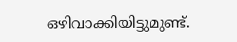ഒഴിവാക്കിയിട്ടുമുണ്ട്.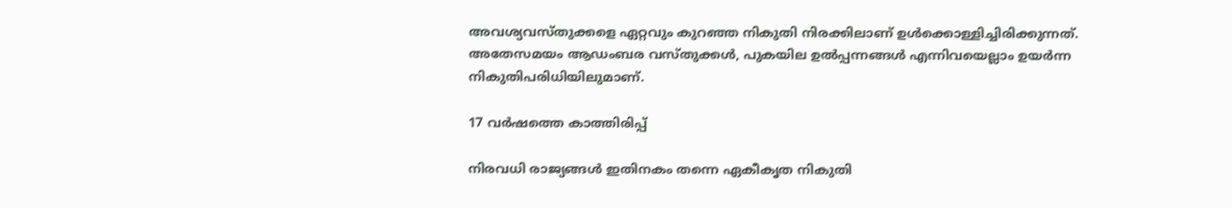അവശ്യവസ്തുക്കളെ ഏറ്റവും കുറഞ്ഞ നികുതി നിരക്കിലാണ് ഉള്‍ക്കൊള്ളിച്ചിരിക്കുന്നത്. അതേസമയം ആഡംബര വസ്തുക്കള്‍, പുകയില ഉല്‍പ്പന്നങ്ങള്‍ എന്നിവയെല്ലാം ഉയര്‍ന്ന നികുതിപരിധിയിലുമാണ്.

17 വര്‍ഷത്തെ കാത്തിരിപ്പ്

നിരവധി രാജ്യങ്ങള്‍ ഇതിനകം തന്നെ ഏകീകൃത നികുതി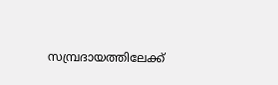സമ്പ്രദായത്തിലേക്ക്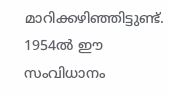മാറിക്കഴിഞ്ഞിട്ടുണ്ട്. 1954ല്‍ ഈ സംവിധാനം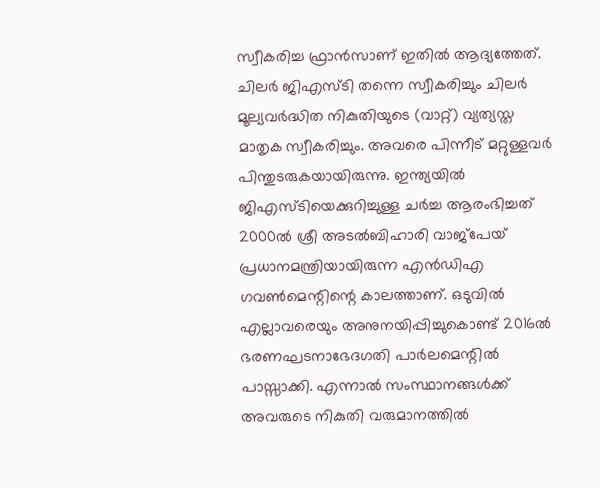സ്വീകരിച്ച ഫ്രാന്‍സാണ് ഇതില്‍ ആദ്യത്തേത്. ചിലര്‍ ജിഎസ്ടി തന്നെ സ്വീകരിച്ചും ചിലര്‍ മൂല്യവര്‍ദ്ധിത നികുതിയുടെ (വാറ്റ്) വ്യത്യസ്ത മാതൃക സ്വീകരിച്ചും. അവരെ പിന്നീട് മറ്റുള്ളവര്‍ പിന്തുടരുകയായിരുന്നു. ഇന്ത്യയില്‍ ജിഎസ്ടിയെക്കുറിച്ചുള്ള ചര്‍ച്ച ആരംഭിച്ചത് 2000ല്‍ ശ്രീ അടല്‍ബിഹാരി വാജ്‌പേയ് പ്രധാനമന്ത്രിയായിരുന്ന എന്‍ഡിഎ ഗവണ്‍മെന്റിന്റെ കാലത്താണ്. ഒടുവില്‍ എല്ലാവരെയും അനുനയിപ്പിച്ചുകൊണ്ട് 2016ല്‍ ഭരണഘടനാഭേദഗതി പാര്‍ലമെന്റില്‍ പാസ്സാക്കി. എന്നാല്‍ സംസ്ഥാനങ്ങള്‍ക്ക് അവരുടെ നികുതി വരുമാനത്തില്‍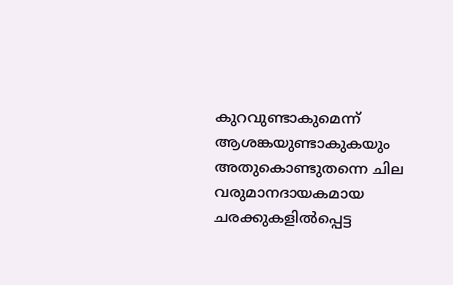കുറവുണ്ടാകുമെന്ന് ആശങ്കയുണ്ടാകുകയും അതുകൊണ്ടുതന്നെ ചില വരുമാനദായകമായ ചരക്കുകളില്‍പ്പെട്ട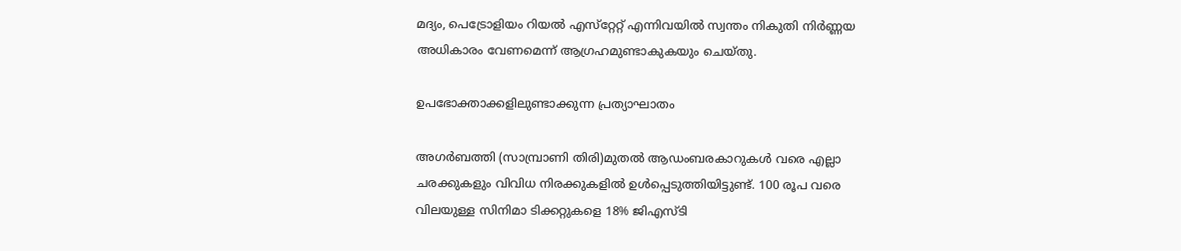മദ്യം, പെട്രോളിയം റിയല്‍ എസ്‌റ്റേറ്റ് എന്നിവയില്‍ സ്വന്തം നികുതി നിര്‍ണ്ണയ അധികാരം വേണമെന്ന് ആഗ്രഹമുണ്ടാകുകയും ചെയ്തു.

ഉപഭോക്താക്കളിലുണ്ടാക്കുന്ന പ്രത്യാഘാതം

അഗര്‍ബത്തി (സാമ്പ്രാണി തിരി)മുതല്‍ ആഡംബരകാറുകള്‍ വരെ എല്ലാ ചരക്കുകളും വിവിധ നിരക്കുകളില്‍ ഉള്‍പ്പെടുത്തിയിട്ടുണ്ട്. 100 രൂപ വരെ വിലയുള്ള സിനിമാ ടിക്കറ്റുകളെ 18% ജിഎസ്ടി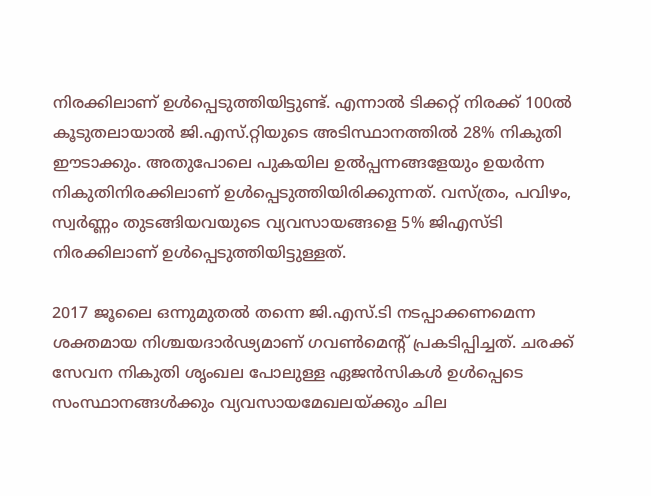നിരക്കിലാണ് ഉള്‍പ്പെടുത്തിയിട്ടുണ്ട്. എന്നാല്‍ ടിക്കറ്റ് നിരക്ക് 100ല്‍ കൂടുതലായാല്‍ ജി.എസ്.റ്റിയുടെ അടിസ്ഥാനത്തില്‍ 28% നികുതി ഈടാക്കും. അതുപോലെ പുകയില ഉല്‍പ്പന്നങ്ങളേയും ഉയര്‍ന്ന നികുതിനിരക്കിലാണ് ഉള്‍പ്പെടുത്തിയിരിക്കുന്നത്. വസ്ത്രം, പവിഴം, സ്വര്‍ണ്ണം തുടങ്ങിയവയുടെ വ്യവസായങ്ങളെ 5% ജിഎസ്ടി നിരക്കിലാണ് ഉള്‍പ്പെടുത്തിയിട്ടുള്ളത്.

2017 ജൂലൈ ഒന്നുമുതല്‍ തന്നെ ജി.എസ്.ടി നടപ്പാക്കണമെന്ന ശക്തമായ നിശ്ചയദാര്‍ഢ്യമാണ് ഗവണ്‍മെന്റ് പ്രകടിപ്പിച്ചത്. ചരക്ക് സേവന നികുതി ശൃംഖല പോലുള്ള ഏജന്‍സികള്‍ ഉള്‍പ്പെടെ സംസ്ഥാനങ്ങള്‍ക്കും വ്യവസായമേഖലയ്‌ക്കും ചില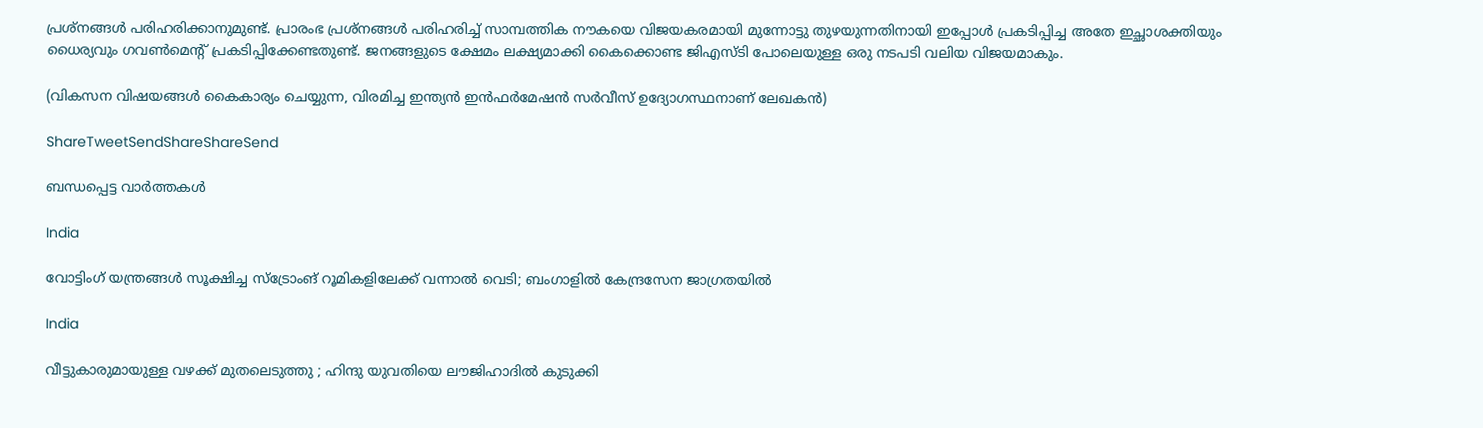പ്രശ്‌നങ്ങള്‍ പരിഹരിക്കാനുമുണ്ട്. പ്രാരംഭ പ്രശ്‌നങ്ങള്‍ പരിഹരിച്ച് സാമ്പത്തിക നൗകയെ വിജയകരമായി മുന്നോട്ടു തുഴയുന്നതിനായി ഇപ്പോള്‍ പ്രകടിപ്പിച്ച അതേ ഇച്ഛാശക്തിയും ധൈര്യവും ഗവണ്‍മെന്റ് പ്രകടിപ്പിക്കേണ്ടതുണ്ട്. ജനങ്ങളുടെ ക്ഷേമം ലക്ഷ്യമാക്കി കൈക്കൊണ്ട ജിഎസ്ടി പോലെയുള്ള ഒരു നടപടി വലിയ വിജയമാകും.

(വികസന വിഷയങ്ങള്‍ കൈകാര്യം ചെയ്യുന്ന, വിരമിച്ച ഇന്ത്യന്‍ ഇന്‍ഫര്‍മേഷന്‍ സര്‍വീസ് ഉദ്യോഗസ്ഥനാണ് ലേഖകന്‍)

ShareTweetSendShareShareSend

ബന്ധപ്പെട്ട വാര്‍ത്തകള്‍

India

വോട്ടിംഗ് യന്ത്രങ്ങള്‍ സൂക്ഷിച്ച സ്ട്രോംങ് റൂമികളിലേക്ക് വന്നാല്‍ വെടി; ബംഗാളില്‍ കേന്ദ്രസേന ജാഗ്രതയില്‍

India

വീട്ടുകാരുമായുള്ള വഴക്ക് മുതലെടുത്തു ; ഹിന്ദു യുവതിയെ ലൗജിഹാദിൽ കുടുക്കി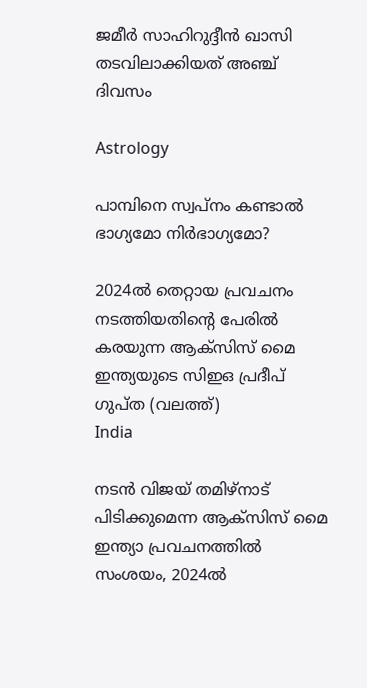ജമീർ സാഹിറുദ്ദീൻ ഖാസി തടവിലാക്കിയത് അഞ്ച് ദിവസം

Astrology

പാമ്പിനെ സ്വപ്നം കണ്ടാൽ ഭാഗ്യമോ നിർഭാഗ്യമോ?

2024ല്‍ തെറ്റായ പ്രവചനം നടത്തിയതിന്‍റെ പേരില്‍ കരയുന്ന ആക്സിസ് മൈ ഇന്ത്യയുടെ സിഇഒ പ്രദീപ് ഗുപ്ത (വലത്ത്)
India

നടന്‍ വിജയ് തമിഴ്നാട് പിടിക്കുമെന്ന ആക്സിസ് മൈ ഇന്ത്യാ പ്രവചനത്തില്‍ സംശയം, 2024ല്‍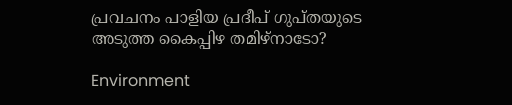പ്രവചനം പാളിയ പ്രദീപ് ഗുപ്തയുടെ അടുത്ത കൈപ്പിഴ തമിഴ്നാടോ?

Environment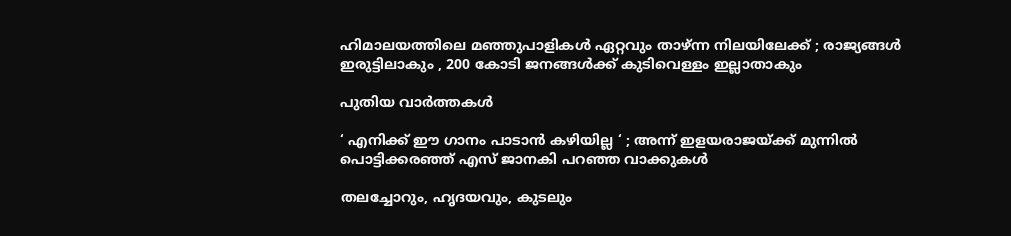ഹിമാലയത്തിലെ മഞ്ഞുപാളികൾ ഏറ്റവും താഴ്ന്ന നിലയിലേക്ക് ; രാജ്യങ്ങൾ ഇരുട്ടിലാകും , 200 കോടി ജനങ്ങൾക്ക് കുടിവെള്ളം ഇല്ലാതാകും

പുതിയ വാര്‍ത്തകള്‍

‘ എനിക്ക് ഈ ഗാനം പാടാൻ കഴിയില്ല ‘ ; അന്ന് ഇളയരാജയ്‌ക്ക് മുന്നിൽ പൊട്ടിക്കരഞ്ഞ് എസ് ജാനകി പറഞ്ഞ വാക്കുകൾ

തലച്ചോറും, ഹൃദയവും, കുടലും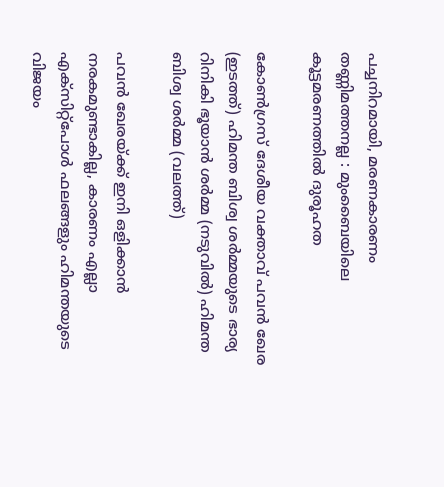പച്ചനിറമായി, മരണകാരണം തണ്ണിമത്തനല്ല : മുംബൈയിലെ കൂട്ടമരണത്തിൽ ദുരൂഹത

കോണ്‍ഗ്രസ് ദേശീയ വക്താവ് പവന്‍ ഖേര (ഇടത്ത്) ഹിമന്ത ബിശ്വ ശര്‍മ്മയുടെ ഭാര്യ റിനികി ഭൂയാന്‍ ശര്‍മ്മ (നടുവില്‍) ഹിമന്ത ബിശ്വ ശര്‍മ്മ (വലത്ത്)

പവന്‍ ഖേരയ്‌ക്ക് ഇനി ഒളിക്കാന്‍ നരകമുണ്ടാകില്ല, കാരണം എല്ലാ എക്സിറ്റ്പോള്‍ ഫലങ്ങളും ഹിമന്തയുടെ വിജയം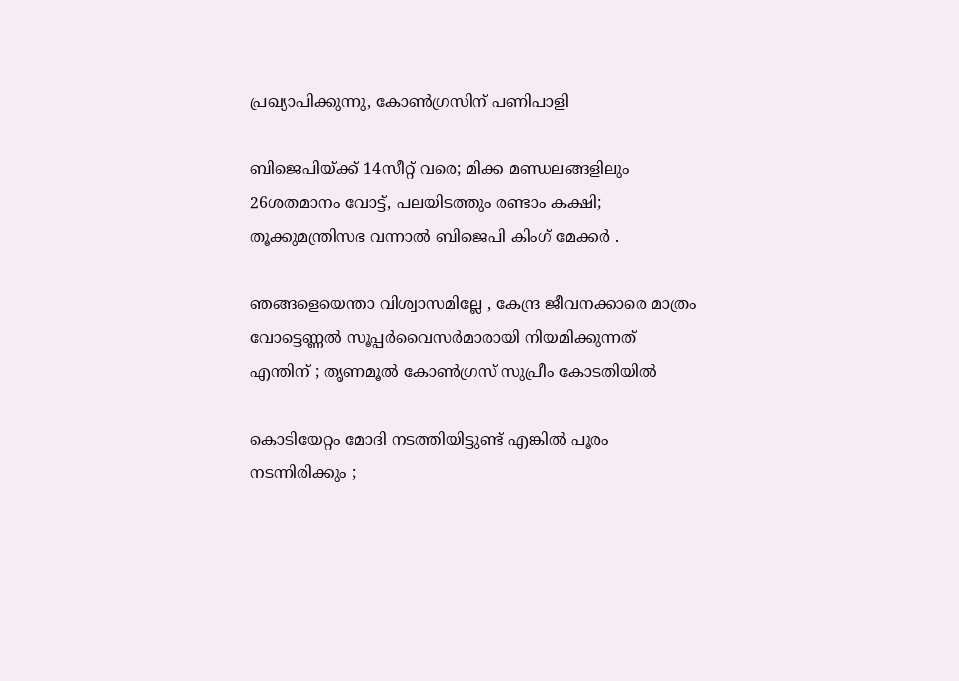പ്രഖ്യാപിക്കുന്നു, കോണ്‍ഗ്രസിന് പണിപാളി

ബിജെപിയ്‌ക്ക് 14സീറ്റ് വരെ; മിക്ക മണ്ഡലങ്ങളിലും 26ശതമാനം വോട്ട്, പലയിടത്തും രണ്ടാം കക്ഷി; തൂക്കുമന്ത്രിസഭ വന്നാല്‍ ബിജെപി കിംഗ് മേക്കര്‍ .

ഞങ്ങളെയെന്താ വിശ്വാസമില്ലേ , കേന്ദ്ര ജീവനക്കാരെ മാത്രം വോട്ടെണ്ണൽ സൂപ്പർവൈസർമാരായി നിയമിക്കുന്നത് എന്തിന് ; തൃണമൂൽ കോൺഗ്രസ് സുപ്രീം കോടതിയിൽ

കൊടിയേറ്റം മോദി നടത്തിയിട്ടുണ്ട് എങ്കിൽ പൂരം നടന്നിരിക്കും ;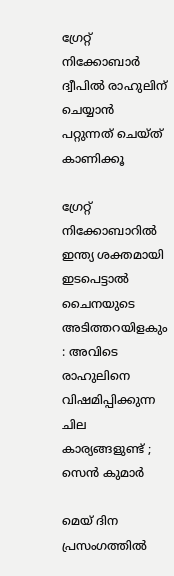ഗ്രേറ്റ്‌ നിക്കോബാർ ദ്വീപിൽ രാഹുലിന് ചെയ്യാൻ പറ്റുന്നത് ചെയ്ത് കാണിക്കൂ

ഗ്രേറ്റ് നിക്കോബാറിൽ ഇന്ത്യ ശക്തമായി ഇടപെട്ടാൽ ചൈനയുടെ അടിത്തറയിളകും : അവിടെ രാഹുലിനെ വിഷമിപ്പിക്കുന്ന ചില കാര്യങ്ങളുണ്ട് ; സെൻ കുമാർ

മെയ് ദിന പ്രസംഗത്തില്‍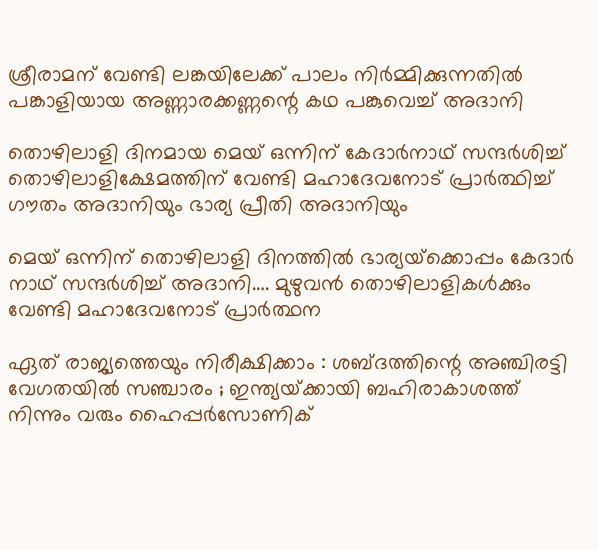ശ്രീരാമന് വേണ്ടി ലങ്കയിലേക്ക് പാലം നിര്‍മ്മിക്കുന്നതില്‍ പങ്കാളിയായ അണ്ണാരക്കണ്ണന്റെ കഥ പങ്കുവെച്ച് അദാനി

തൊഴിലാളി ദിനമായ മെയ് ഒന്നിന് കേദാര്‍നാഥ് സന്ദര്‍ശിച്ച് തൊഴിലാളിക്ഷേമത്തിന് വേണ്ടി മഹാദേവനോട് പ്രാര്‍ത്ഥിച്ച് ഗൗതം അദാനിയും ഭാര്യ പ്രീതി അദാനിയും

മെയ് ഒന്നിന് തൊഴിലാളി ദിനത്തില്‍ ഭാര്യയ്‌ക്കൊപ്പം കേദാര്‍ നാഥ് സന്ദര്‍ശിച്ച് അദാനി…. മുഴുവന്‍ തൊഴിലാളികള്‍ക്കും വേണ്ടി മഹാദേവനോട് പ്രാര്‍ത്ഥന

ഏത് രാജ്യത്തെയും നിരീക്ഷിക്കാം : ശബ്ദത്തിന്റെ അഞ്ചിരട്ടി വേഗതയിൽ സഞ്ചാരം ; ഇന്ത്യയ്‌ക്കായി ബഹിരാകാശത്ത് നിന്നും വരും ഹൈപ്പർസോണിക്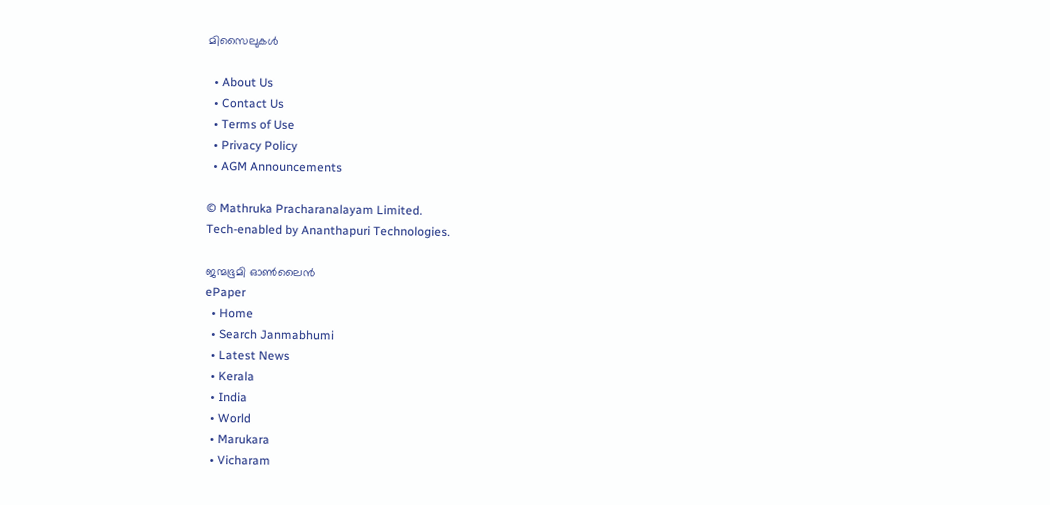മിസൈലുകൾ

  • About Us
  • Contact Us
  • Terms of Use
  • Privacy Policy
  • AGM Announcements

© Mathruka Pracharanalayam Limited.
Tech-enabled by Ananthapuri Technologies.

ജന്മഭൂമി ഓണ്‍ലൈന്‍
ePaper
  • Home
  • Search Janmabhumi
  • Latest News
  • Kerala
  • India
  • World
  • Marukara
  • Vicharam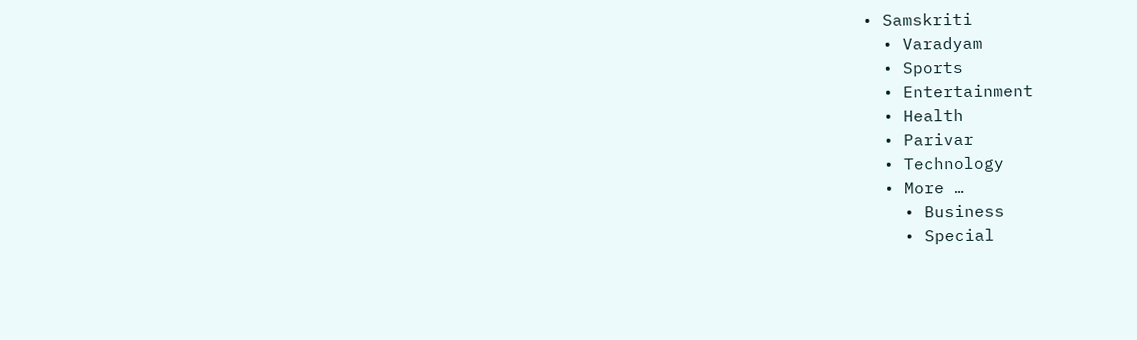• Samskriti
  • Varadyam
  • Sports
  • Entertainment
  • Health
  • Parivar
  • Technology
  • More …
    • Business
    • Special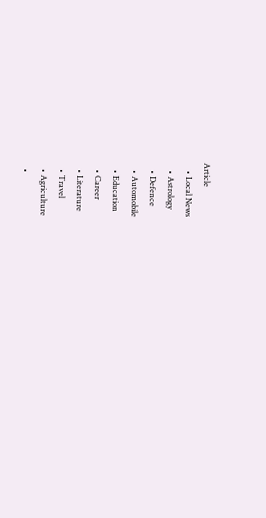Article
    • Local News
    • Astrology
    • Defence
    • Automobile
    • Education
    • Career
    • Literature
    • Travel
    • Agriculture
    •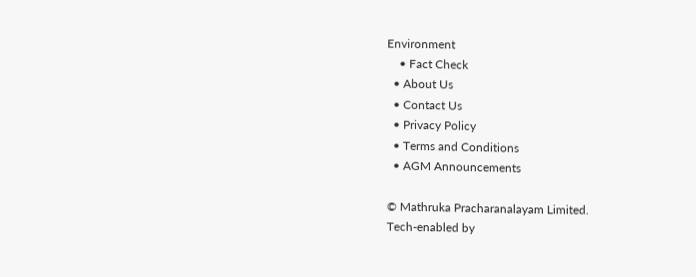Environment
    • Fact Check
  • About Us
  • Contact Us
  • Privacy Policy
  • Terms and Conditions
  • AGM Announcements

© Mathruka Pracharanalayam Limited.
Tech-enabled by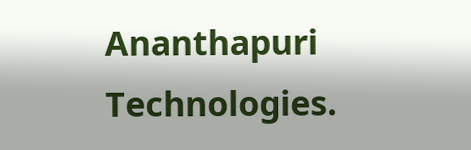Ananthapuri Technologies.